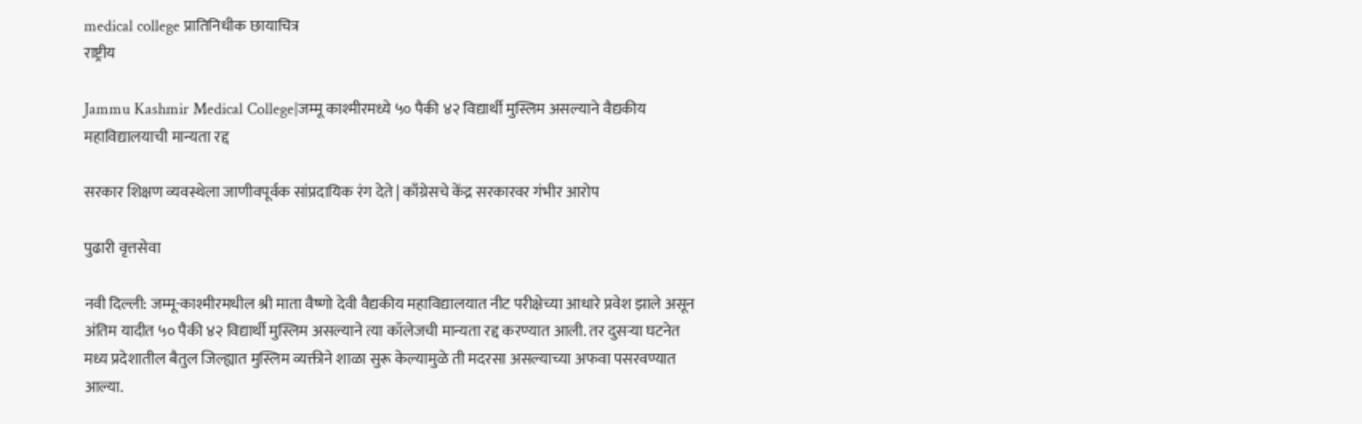medical college प्रातिनिधीक छायाचित्र
राष्ट्रीय

Jammu Kashmir Medical College|जम्मू काश्मीरमध्ये ५० पैकी ४२ विद्यार्थी मुस्लिम असल्याने वैद्यकीय महाविद्यालयाची मान्यता रद्द

सरकार शिक्षण व्यवस्थेला जाणीवपूर्वक सांप्रदायिक रंग देते | काँग्रेसचे केंद्र सरकारवर गंभीर आरोप

पुढारी वृत्तसेवा

नवी दिल्ली: जम्मू-काश्मीरमधील श्री माता वैष्णो देवी वैद्यकीय महाविद्यालयात नीट परीक्षेच्या आधारे प्रवेश झाले असून अंतिम यादीत ५० पैकी ४२ विद्यार्थी मुस्लिम असल्याने त्या कॉलेजची मान्यता रद्द करण्यात आली. तर दुसऱ्या घटनेत मध्य प्रदेशातील बैतुल जिल्ह्यात मुस्लिम व्यक्तीने शाळा सुरू केल्यामुळे ती मदरसा असल्याच्या अफवा पसरवण्यात आल्या.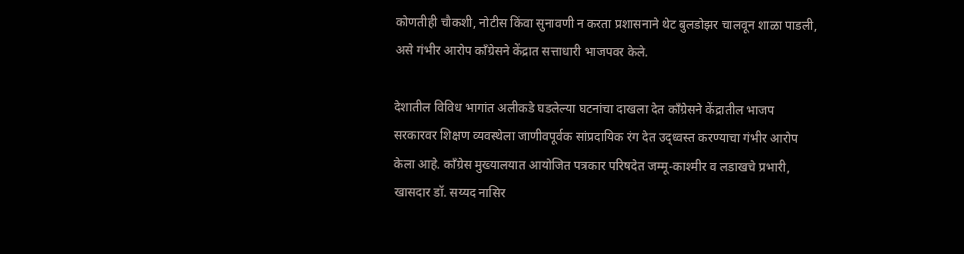कोणतीही चौकशी, नोटीस किंवा सुनावणी न करता प्रशासनाने थेट बुलडोझर चालवून शाळा पाडली, असे गंभीर आरोप काँग्रेसने केंद्रात सत्ताधारी भाजपवर केले.

देशातील विविध भागांत अलीकडे घडलेल्या घटनांचा दाखला देत काँग्रेसने केंद्रातील भाजप सरकारवर शिक्षण व्यवस्थेला जाणीवपूर्वक सांप्रदायिक रंग देत उद्ध्वस्त करण्याचा गंभीर आरोप केला आहे. काँग्रेस मुख्यालयात आयोजित पत्रकार परिषदेत जम्मू-काश्मीर व लडाखचे प्रभारी, खासदार डॉ. सय्यद नासिर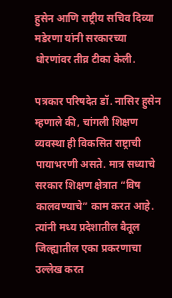हुसेन आणि राष्ट्रीय सचिव दिव्या मडेरणा यांनी सरकारच्या धोरणांवर तीव्र टीका केली.

पत्रकार परिषदेत डॉ. नासिर हुसेन म्हणाले की, चांगली शिक्षण व्यवस्था ही विकसित राष्ट्राची पायाभरणी असते. मात्र सध्याचे सरकार शिक्षण क्षेत्रात “विष कालवण्याचे” काम करत आहे. त्यांनी मध्य प्रदेशातील बैतूल जिल्ह्यातील एका प्रकरणाचा उल्लेख करत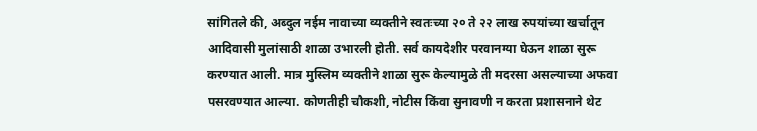सांगितले की, अब्दुल नईम नावाच्या व्यक्तीने स्वतःच्या २० ते २२ लाख रुपयांच्या खर्चातून आदिवासी मुलांसाठी शाळा उभारली होती. सर्व कायदेशीर परवानग्या घेऊन शाळा सुरू करण्यात आली. मात्र मुस्लिम व्यक्तीने शाळा सुरू केल्यामुळे ती मदरसा असल्याच्या अफवा पसरवण्यात आल्या. कोणतीही चौकशी, नोटीस किंवा सुनावणी न करता प्रशासनाने थेट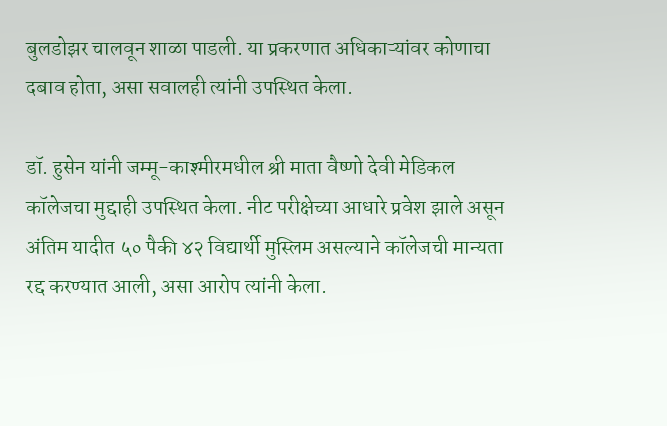बुलडोझर चालवून शाळा पाडली. या प्रकरणात अधिकाऱ्यांवर कोणाचा दबाव होता, असा सवालही त्यांनी उपस्थित केला.

डॉ. हुसेन यांनी जम्मू-काश्मीरमधील श्री माता वैष्णो देवी मेडिकल कॉलेजचा मुद्दाही उपस्थित केला. नीट परीक्षेच्या आधारे प्रवेश झाले असून अंतिम यादीत ५० पैकी ४२ विद्यार्थी मुस्लिम असल्याने कॉलेजची मान्यता रद्द करण्यात आली, असा आरोप त्यांनी केला.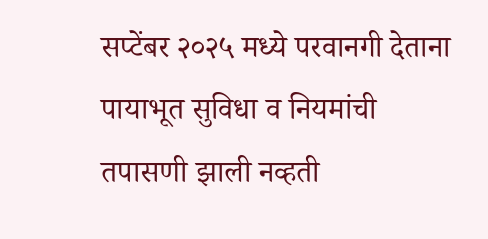सप्टेंबर २०२५ मध्ये परवानगी देताना पायाभूत सुविधा व नियमांची तपासणी झाली नव्हती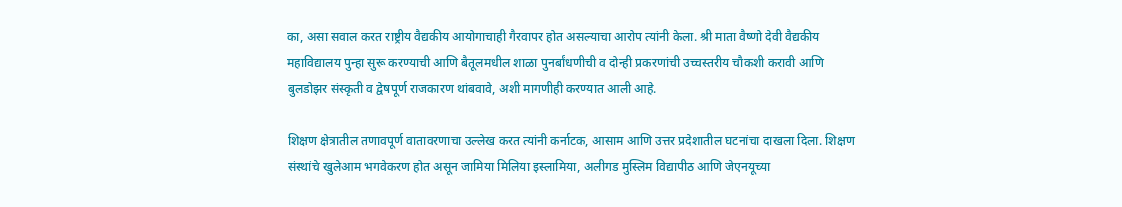का, असा सवाल करत राष्ट्रीय वैद्यकीय आयोगाचाही गैरवापर होत असल्याचा आरोप त्यांनी केला. श्री माता वैष्णो देवी वैद्यकीय महाविद्यालय पुन्हा सुरू करण्याची आणि बैतूलमधील शाळा पुनर्बांधणीची व दोन्ही प्रकरणांची उच्चस्तरीय चौकशी करावी आणि बुलडोझर संस्कृती व द्वेषपूर्ण राजकारण थांबवावे, अशी मागणीही करण्यात आली आहे.

शिक्षण क्षेत्रातील तणावपूर्ण वातावरणाचा उल्लेख करत त्यांनी कर्नाटक, आसाम आणि उत्तर प्रदेशातील घटनांचा दाखला दिला. शिक्षण संस्थांचे खुलेआम भगवेकरण होत असून जामिया मिलिया इस्लामिया, अलीगड मुस्लिम विद्यापीठ आणि जेएनयूच्या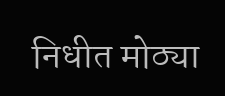निधीत मोठ्या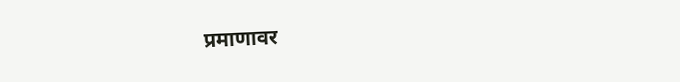प्रमाणावर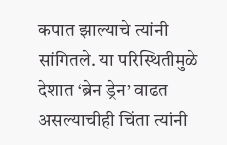कपात झाल्याचे त्यांनी सांगितले. या परिस्थितीमुळे देशात ‘ब्रेन ड्रेन’ वाढत असल्याचीही चिंता त्यांनी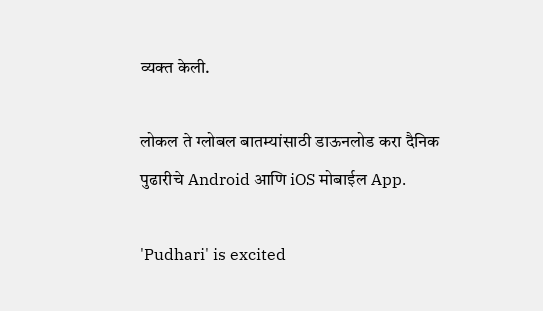व्यक्त केली.

लोकल ते ग्लोबल बातम्यांसाठी डाऊनलोड करा दैनिक पुढारीचे Android आणि iOS मोबाईल App.

'Pudhari' is excited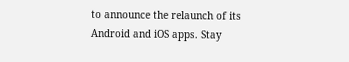to announce the relaunch of its Android and iOS apps. Stay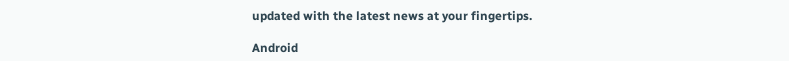updated with the latest news at your fingertips.

Android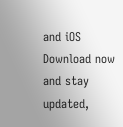and iOS Download now and stay updated,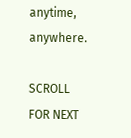anytime, anywhere.

SCROLL FOR NEXT